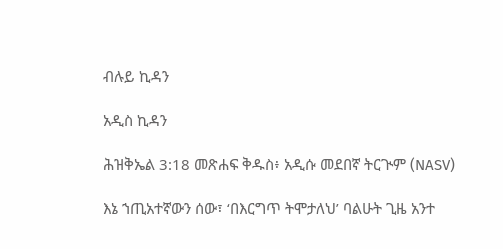ብሉይ ኪዳን

አዲስ ኪዳን

ሕዝቅኤል 3:18 መጽሐፍ ቅዱስ፥ አዲሱ መደበኛ ትርጒም (NASV)

እኔ ኀጢአተኛውን ሰው፣ ‘በእርግጥ ትሞታለህ’ ባልሁት ጊዜ አንተ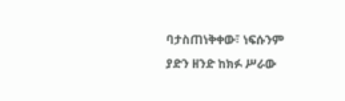ባታስጠነቅቀው፣ ነፍሱንም ያድን ዘንድ ከክፉ ሥራው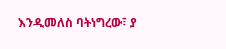እንዲመለስ ባትነግረው፣ ያ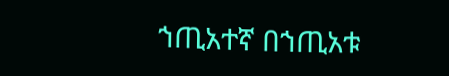ኀጢአተኛ በኀጢአቱ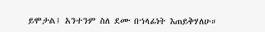ይሞታል፤ አንተንም ስለ ደሙ በኀላፊነት እጠይቅሃለሁ።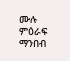ሙሉ ምዕራፍ ማንበብ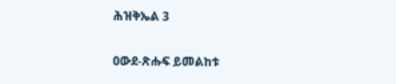ሕዝቅኤል 3

ዐውደ-ጽሑፍ ይመልከቱ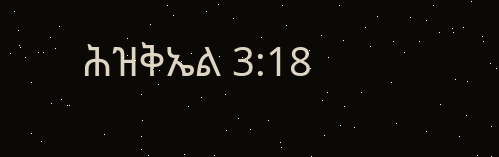ሕዝቅኤል 3:18